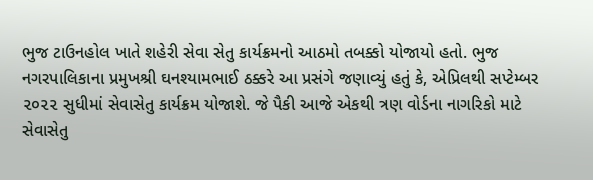ભુજ ટાઉનહોલ ખાતે શહેરી સેવા સેતુ કાર્યક્રમનો આઠમો તબક્કો યોજાયો હતો. ભુજ નગરપાલિકાના પ્રમુખશ્રી ઘનશ્યામભાઈ ઠક્કરે આ પ્રસંગે જણાવ્યું હતું કે, એપ્રિલથી સપ્ટેમ્બર ૨૦૨૨ સુધીમાં સેવાસેતુ કાર્યક્રમ યોજાશે. જે પૈકી આજે એકથી ત્રણ વોર્ડના નાગરિકો માટે સેવાસેતુ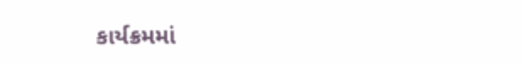કાર્યક્રમમાં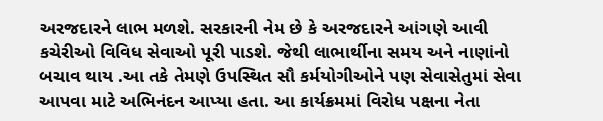અરજદારને લાભ મળશે. સરકારની નેમ છે કે અરજદારને આંગણે આવી કચેરીઓ વિવિધ સેવાઓ પૂરી પાડશે. જેથી લાભાર્થીના સમય અને નાણાંનો બચાવ થાય .આ તકે તેમણે ઉપસ્થિત સૌ કર્મયોગીઓને પણ સેવાસેતુમાં સેવા આપવા માટે અભિનંદન આપ્યા હતા. આ કાર્યક્રમમાં વિરોધ પક્ષના નેતા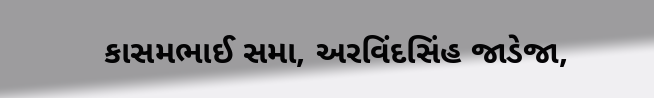કાસમભાઈ સમા, અરવિંદસિંહ જાડેજા,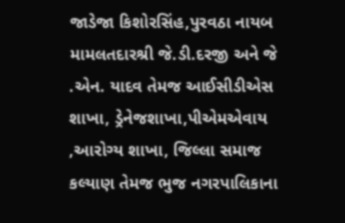જાડેજા કિશોરસિંહ,પુરવઠા નાયબ મામલતદારશ્રી જે.ડી.દરજી અને જે .એન. યાદવ તેમજ આઈસીડીએસ શાખા, ડ્રેનેજશાખા,પીએમએવાય ,આરોગ્ય શાખા, જિલ્લા સમાજ કલ્યાણ તેમજ ભુજ નગરપાલિકાના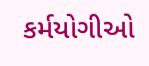કર્મયોગીઓ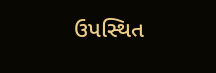ઉપસ્થિત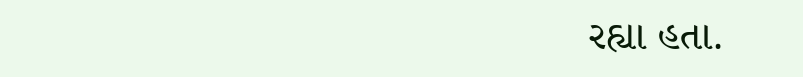રહ્યા હતા.